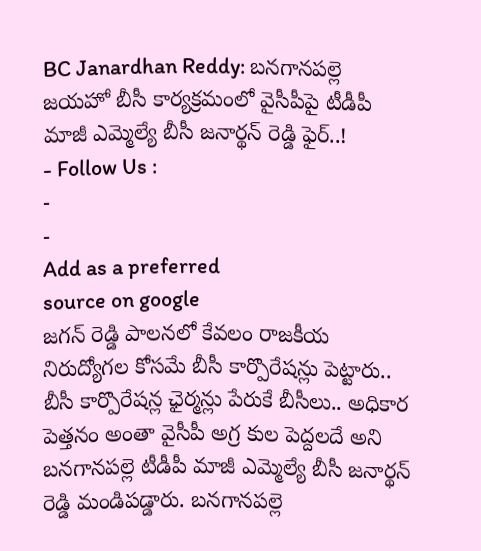BC Janardhan Reddy: బనగానపల్లె జయహో బీసీ కార్యక్రమంలో వైసీపీపై టీడీపీ మాజీ ఎమ్మెల్యే బీసీ జనార్థన్ రెడ్డి ఫైర్..!
- Follow Us :
-
-
Add as a preferred
source on google
జగన్ రెడ్డి పాలనలో కేవలం రాజకీయ నిరుద్యోగల కోసమే బీసీ కార్పొరేషన్లు పెట్టారు.. బీసీ కార్పొరేషన్ల ఛైర్మన్లు పేరుకే బీసీలు.. అధికార పెత్తనం అంతా వైసీపీ అగ్ర కుల పెద్దలదే అని బనగానపల్లె టీడీపీ మాజీ ఎమ్మెల్యే బీసీ జనార్థన్ రెడ్డి మండిపడ్డారు. బనగానపల్లె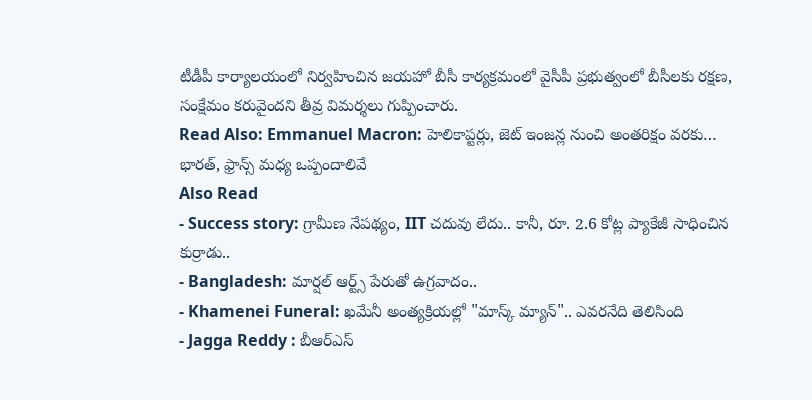టీడీపీ కార్యాలయంలో నిర్వహించిన జయహో బీసీ కార్యక్రమంలో వైసీపీ ప్రభుత్వంలో బీసీలకు రక్షణ, సంక్షేమం కరువైందని తీవ్ర విమర్శలు గుప్పించారు.
Read Also: Emmanuel Macron: హెలికాప్టర్లు, జెట్ ఇంజన్ల నుంచి అంతరిక్షం వరకు… భారత్, ఫ్రాన్స్ మధ్య ఒప్పందాలివే
Also Read
- Success story: గ్రామీణ నేపథ్యం, IIT చదువు లేదు.. కానీ, రూ. 2.6 కోట్ల ప్యాకేజీ సాధించిన కుర్రాడు..
- Bangladesh: మార్షల్ ఆర్ట్స్ పేరుతో ఉగ్రవాదం..
- Khamenei Funeral: ఖమేనీ అంత్యక్రియల్లో "మాస్క్ మ్యాన్".. ఎవరనేది తెలిసింది
- Jagga Reddy : బీఆర్ఎస్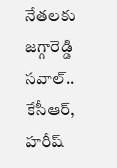నేతలకు జగ్గారెడ్డి సవాల్.. కేసీఆర్, హరీష్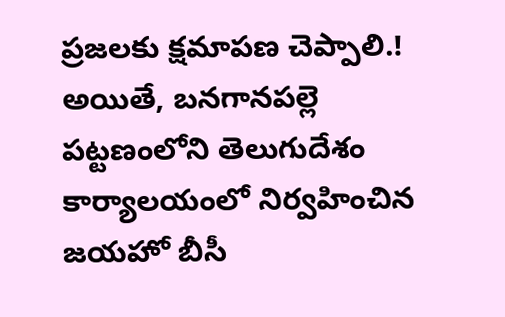ప్రజలకు క్షమాపణ చెప్పాలి.!
అయితే, బనగానపల్లె పట్టణంలోని తెలుగుదేశం కార్యాలయంలో నిర్వహించిన జయహో బీసీ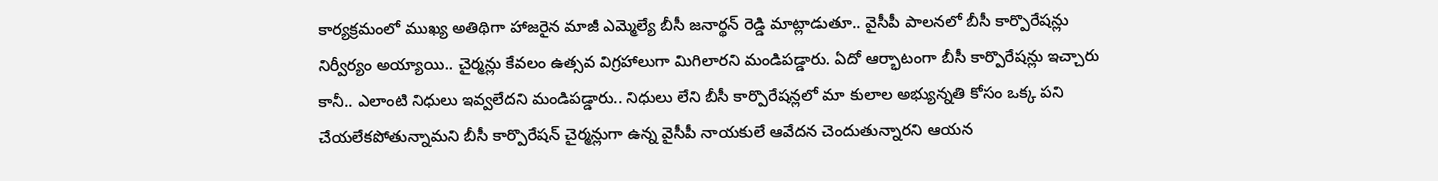కార్యక్రమంలో ముఖ్య అతిథిగా హాజరైన మాజీ ఎమ్మెల్యే బీసీ జనార్థన్ రెడ్డి మాట్లాడుతూ.. వైసీపీ పాలనలో బీసీ కార్పొరేషన్లు నిర్వీర్యం అయ్యాయి.. చైర్మన్లు కేవలం ఉత్సవ విగ్రహాలుగా మిగిలారని మండిపడ్డారు. ఏదో ఆర్భాటంగా బీసీ కార్పొరేషన్లు ఇచ్చారు కానీ.. ఎలాంటి నిధులు ఇవ్వలేదని మండిపడ్డారు.. నిధులు లేని బీసీ కార్పొరేషన్లలో మా కులాల అభ్యున్నతి కోసం ఒక్క పని చేయలేకపోతున్నామని బీసీ కార్పొరేషన్ చైర్మన్లుగా ఉన్న వైసీపీ నాయకులే ఆవేదన చెందుతున్నారని ఆయన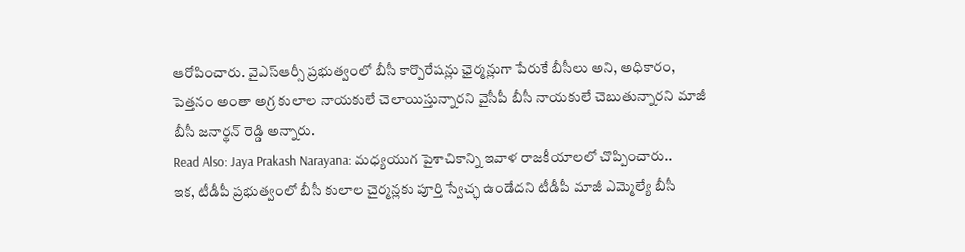ఆరోపించారు. వైఎస్ఆర్సీ ప్రభుత్వంలో బీసీ కార్పొరేషన్లు ఛైర్మన్లుగా పేరుకే బీసీలు అని, అధికారం, పెత్తనం అంతా అగ్ర కులాల నాయకులే చెలాయిస్తున్నారని వైసీపీ బీసీ నాయకులే చెబుతున్నారని మాజీ బీసీ జనార్థన్ రెడ్డి అన్నారు.
Read Also: Jaya Prakash Narayana: మధ్యయుగ పైశాచికాన్ని ఇవాళ రాజకీయాలలో చొప్పించారు..
ఇక, టీడీపీ ప్రభుత్వంలో బీసీ కులాల చైర్మన్లకు పూర్తి స్వేచ్ఛ ఉండేదని టీడీపీ మాజీ ఎమ్మెల్యే బీసీ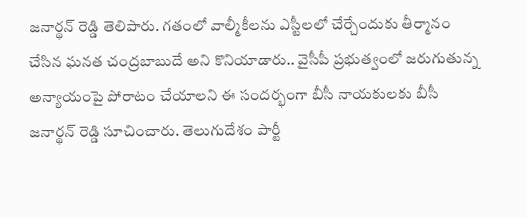జనార్థన్ రెడ్డి తెలిపారు. గతంలో వాల్మీకీలను ఎస్టీలలో చేర్చేందుకు తీర్మానం చేసిన ఘనత చంద్రబాబుదే అని కొనియాడారు.. వైసీపీ ప్రభుత్వంలో జరుగుతున్న అన్యాయంపై పోరాటం చేయాలని ఈ సందర్భంగా బీసీ నాయకులకు బీసీ జనార్థన్ రెడ్డి సూచించారు. తెలుగుదేశం పార్టీ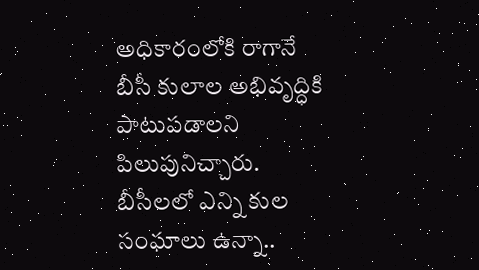అధికారంలోకి రాగానే బీసీ కులాల అభివృద్ధికి పాటుపడాలని పిలుపునిచ్చారు. బీసీలలో ఎన్ని కుల సంఘాలు ఉన్నా..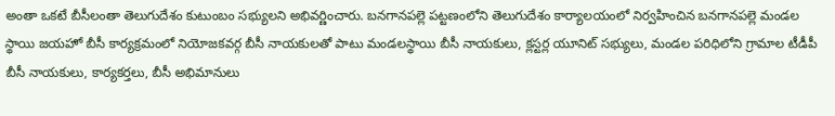అంతా ఒకటే బీసీలంతా తెలుగుదేశం కుటుంబం సభ్యులని అభివర్ణించారు. బనగానపల్లె పట్టణంలోని తెలుగుదేశం కార్యాలయంలో నిర్వహించిన బనగానపల్లె మండల స్థాయి జయహో బీసీ కార్యక్రమంలో నియోజకవర్గ బీసీ నాయకులతో పాటు మండలస్థాయి బీసీ నాయకులు, క్లస్టర్ల యూనిట్ సభ్యులు, మండల పరిధిలోని గ్రామాల టీడీపీ బీసీ నాయకులు, కార్యకర్తలు, బీసీ అభిమానులు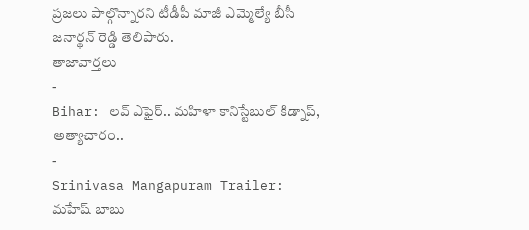ప్రజలు పాల్గొన్నారని టీడీపీ మాజీ ఎమ్మెల్యే బీసీ జనార్థన్ రెడ్డి తెలిపారు.
తాజావార్తలు
-
Bihar: లవ్ ఎఫైర్.. మహిళా కానిస్టేబుల్ కిడ్నాప్, అత్యాచారం..
-
Srinivasa Mangapuram Trailer: మహేష్ బాబు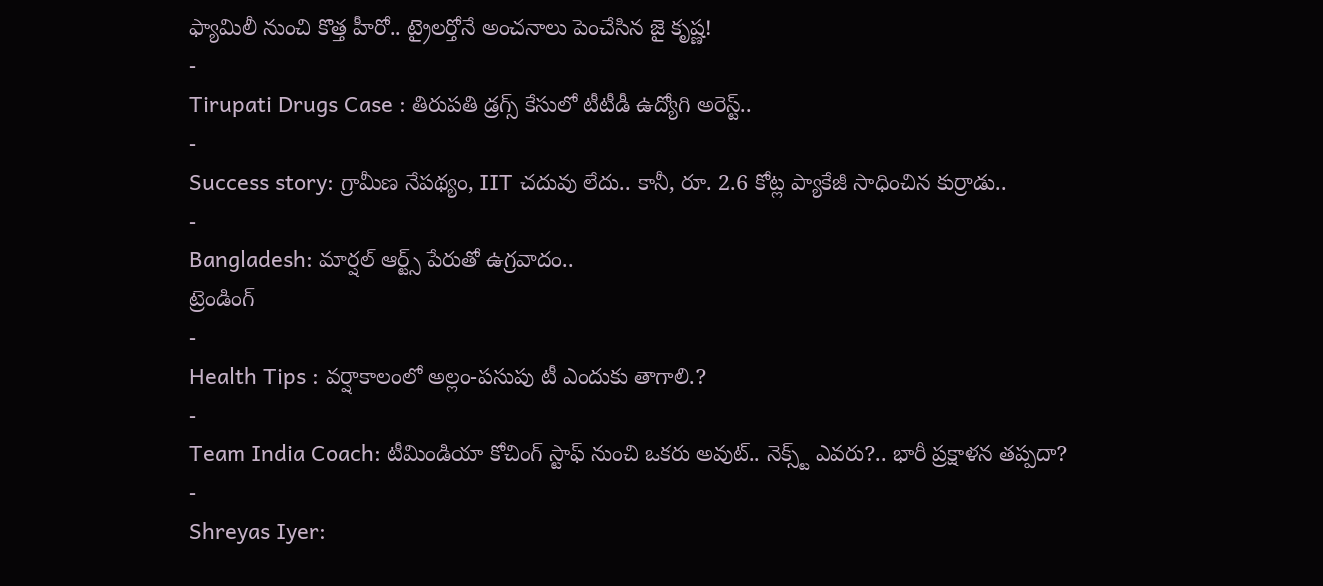ఫ్యామిలీ నుంచి కొత్త హీరో.. ట్రైలర్తోనే అంచనాలు పెంచేసిన జై కృష్ణ!
-
Tirupati Drugs Case : తిరుపతి డ్రగ్స్ కేసులో టీటీడీ ఉద్యోగి అరెస్ట్..
-
Success story: గ్రామీణ నేపథ్యం, IIT చదువు లేదు.. కానీ, రూ. 2.6 కోట్ల ప్యాకేజీ సాధించిన కుర్రాడు..
-
Bangladesh: మార్షల్ ఆర్ట్స్ పేరుతో ఉగ్రవాదం..
ట్రెండింగ్
-
Health Tips : వర్షాకాలంలో అల్లం-పసుపు టీ ఎందుకు తాగాలి.?
-
Team India Coach: టీమిండియా కోచింగ్ స్టాఫ్ నుంచి ఒకరు అవుట్.. నెక్స్ట్ ఎవరు?.. భారీ ప్రక్షాళన తప్పదా?
-
Shreyas Iyer: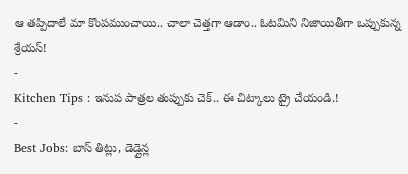ఆ తప్పిదాలే మా కొంపముంచాయి.. చాలా చెత్తగా ఆడాం.. ఓటమిని నిజాయితీగా ఒప్పుకున్న శ్రేయస్!
-
Kitchen Tips : ఇనుప పాత్రల తుప్పుకు చెక్.. ఈ చిట్కాలు ట్రై చేయండి.!
-
Best Jobs: బాస్ తిట్లు, డెడ్లైన్ల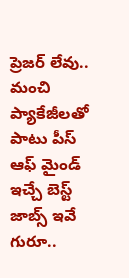ప్రెజర్ లేవు.. మంచి ప్యాకేజీలతో పాటు పీస్ ఆఫ్ మైండ్ ఇచ్చే బెస్ట్ జాబ్స్ ఇవే గురూ..